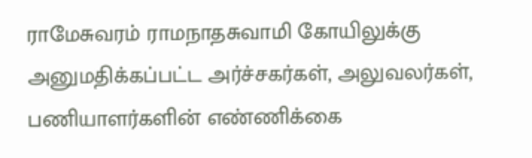ராமேசுவரம் ராமநாதசுவாமி கோயிலுக்கு அனுமதிக்கப்பட்ட அர்ச்சகர்கள், அலுவலர்கள், பணியாளர்களின் எண்ணிக்கை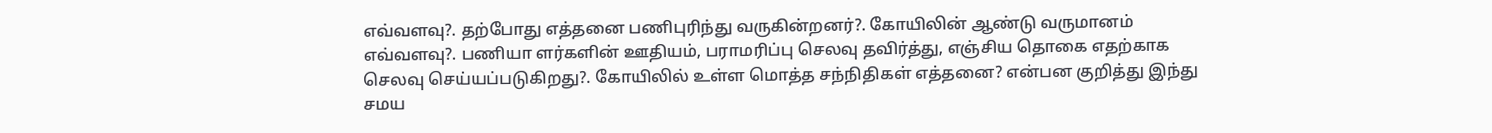எவ்வளவு?. தற்போது எத்தனை பணிபுரிந்து வருகின்றனர்?. கோயிலின் ஆண்டு வருமானம் எவ்வளவு?. பணியா ளர்களின் ஊதியம், பராமரிப்பு செலவு தவிர்த்து, எஞ்சிய தொகை எதற்காக செலவு செய்யப்படுகிறது?. கோயிலில் உள்ள மொத்த சந்நிதிகள் எத்தனை? என்பன குறித்து இந்து சமய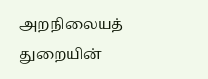அறநிலையத் துறையின்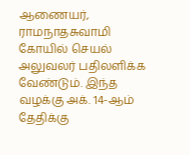ஆணையர், ராமநாதசுவாமி கோயில் செயல் அலுவலர் பதிலளிக்க வேண்டும். இந்த வழக்கு அக். 14-ஆம் தேதிக்கு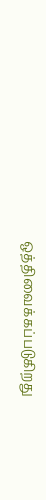ஒத்திவைக்கப்படுகிறது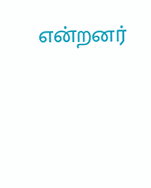என்றனர்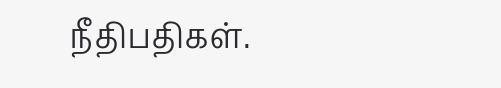நீதிபதிகள்.